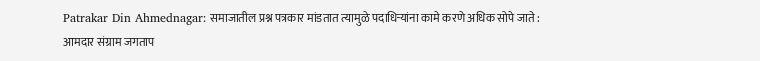Patrakar Din Ahmednagar: समाजातील प्रश्न पत्रकार मांडतात त्यामुळे पदाधिऱ्यांना कामे करणे अधिक सोपे जाते : आमदार संग्राम जगताप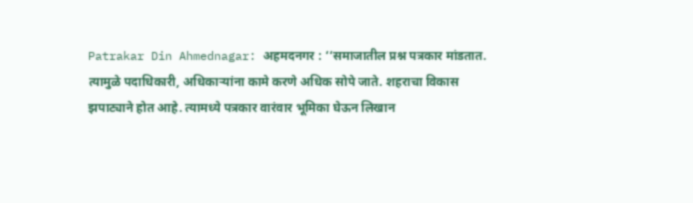Patrakar Din Ahmednagar: अहमदनगर : ‘‘समाजातील प्रश्न पत्रकार मांडतात. त्यामुळे पदाधिकारी, अधिकाऱ्यांना कामे करणे अधिक सोपे जाते. शहराचा विकास झपाट्याने होत आहे. त्यामध्ये पत्रकार वारंवार भूमिका घेऊन लिखान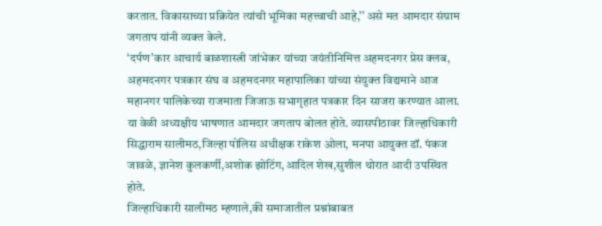करतात. विकासाच्या प्रक्रियेत त्यांची भूमिका महत्त्वाची आहे,’’ असे मत आमदार संग्राम जगताप यांनी व्यक्त केले.
‘दर्पण’कार आचार्य बाळशास्त्री जांभेकर यांच्या जयंतीनिमित्त अहमदनगर प्रेस क्लब, अहमदनगर पत्रकार संघ व अहमदनगर महापालिका यांच्या संयुक्त विद्यमाने आज महानगर पालिकेच्या राजमाता जिजाऊ सभागृहात पत्रकार दिन साजरा करण्यात आला. या वेळी अध्यक्षीय भाषणात आमदार जगताप बोलत होते. व्यासपीठावर जिल्हाधिकारी सिद्धाराम सालीमठ,जिल्हा पोलिस अधीक्षक राकेश ओला, मनपा आयुक्त डॉ. पंकज जावळे, ज्ञानेश कुलकर्णी,अशोक झोटिंग,आदिल शेख,सुशील थोरात आदी उपस्थित होते.
जिल्हाधिकारी सालीमठ म्हणाले,की समाजातील प्रश्नांबाबत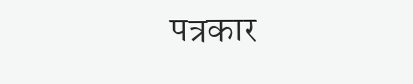पत्रकार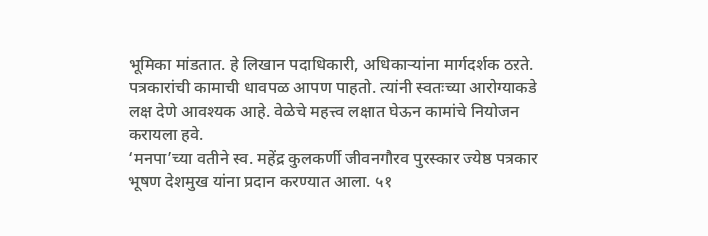भूमिका मांडतात. हे लिखान पदाधिकारी, अधिकाऱ्यांना मार्गदर्शक ठऱते. पत्रकारांची कामाची धावपळ आपण पाहतो. त्यांनी स्वतःच्या आरोग्याकडे लक्ष देणे आवश्यक आहे. वेळेचे महत्त्व लक्षात घेऊन कामांचे नियोजन करायला हवे.
‘मनपा’च्या वतीने स्व. महेंद्र कुलकर्णी जीवनगौरव पुरस्कार ज्येष्ठ पत्रकार भूषण देशमुख यांना प्रदान करण्यात आला. ५१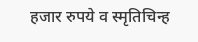हजार रुपये व स्मृतिचिन्ह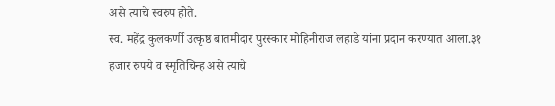असे त्याचे स्वरुप होते.
स्व. महेंद्र कुलकर्णी उत्कृष्ठ बातमीदार पुरस्कार मोहिनीराज लहाडे यांना प्रदान करण्यात आला.३१ हजार रुपये व स्मृतिचिन्ह असे त्याचे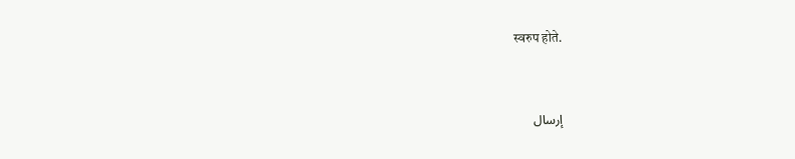स्वरुप होते.


إرسال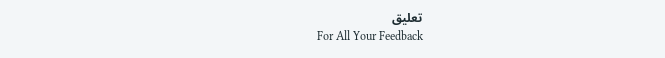تعليق
For All Your Feedback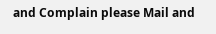and Complain please Mail and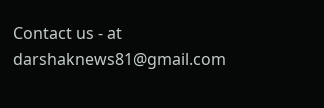Contact us - at darshaknews81@gmail.com